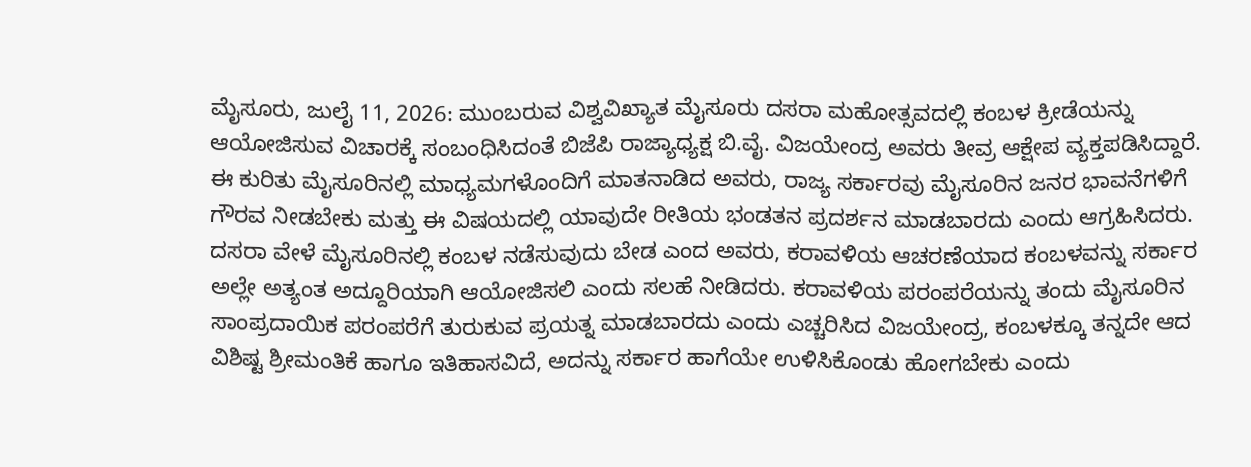ಮೈಸೂರು, ಜುಲೈ 11, 2026: ಮುಂಬರುವ ವಿಶ್ವವಿಖ್ಯಾತ ಮೈಸೂರು ದಸರಾ ಮಹೋತ್ಸವದಲ್ಲಿ ಕಂಬಳ ಕ್ರೀಡೆಯನ್ನು ಆಯೋಜಿಸುವ ವಿಚಾರಕ್ಕೆ ಸಂಬಂಧಿಸಿದಂತೆ ಬಿಜೆಪಿ ರಾಜ್ಯಾಧ್ಯಕ್ಷ ಬಿ.ವೈ. ವಿಜಯೇಂದ್ರ ಅವರು ತೀವ್ರ ಆಕ್ಷೇಪ ವ್ಯಕ್ತಪಡಿಸಿದ್ದಾರೆ.
ಈ ಕುರಿತು ಮೈಸೂರಿನಲ್ಲಿ ಮಾಧ್ಯಮಗಳೊಂದಿಗೆ ಮಾತನಾಡಿದ ಅವರು, ರಾಜ್ಯ ಸರ್ಕಾರವು ಮೈಸೂರಿನ ಜನರ ಭಾವನೆಗಳಿಗೆ ಗೌರವ ನೀಡಬೇಕು ಮತ್ತು ಈ ವಿಷಯದಲ್ಲಿ ಯಾವುದೇ ರೀತಿಯ ಭಂಡತನ ಪ್ರದರ್ಶನ ಮಾಡಬಾರದು ಎಂದು ಆಗ್ರಹಿಸಿದರು.
ದಸರಾ ವೇಳೆ ಮೈಸೂರಿನಲ್ಲಿ ಕಂಬಳ ನಡೆಸುವುದು ಬೇಡ ಎಂದ ಅವರು, ಕರಾವಳಿಯ ಆಚರಣೆಯಾದ ಕಂಬಳವನ್ನು ಸರ್ಕಾರ ಅಲ್ಲೇ ಅತ್ಯಂತ ಅದ್ದೂರಿಯಾಗಿ ಆಯೋಜಿಸಲಿ ಎಂದು ಸಲಹೆ ನೀಡಿದರು. ಕರಾವಳಿಯ ಪರಂಪರೆಯನ್ನು ತಂದು ಮೈಸೂರಿನ ಸಾಂಪ್ರದಾಯಿಕ ಪರಂಪರೆಗೆ ತುರುಕುವ ಪ್ರಯತ್ನ ಮಾಡಬಾರದು ಎಂದು ಎಚ್ಚರಿಸಿದ ವಿಜಯೇಂದ್ರ, ಕಂಬಳಕ್ಕೂ ತನ್ನದೇ ಆದ ವಿಶಿಷ್ಟ ಶ್ರೀಮಂತಿಕೆ ಹಾಗೂ ಇತಿಹಾಸವಿದೆ, ಅದನ್ನು ಸರ್ಕಾರ ಹಾಗೆಯೇ ಉಳಿಸಿಕೊಂಡು ಹೋಗಬೇಕು ಎಂದು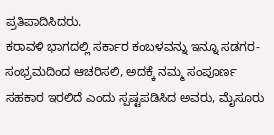ಪ್ರತಿಪಾದಿಸಿದರು.
ಕರಾವಳಿ ಭಾಗದಲ್ಲಿ ಸರ್ಕಾರ ಕಂಬಳವನ್ನು ಇನ್ನೂ ಸಡಗರ-ಸಂಭ್ರಮದಿಂದ ಆಚರಿಸಲಿ, ಅದಕ್ಕೆ ನಮ್ಮ ಸಂಪೂರ್ಣ ಸಹಕಾರ ಇರಲಿದೆ ಎಂದು ಸ್ಪಷ್ಟಪಡಿಸಿದ ಅವರು, ಮೈಸೂರು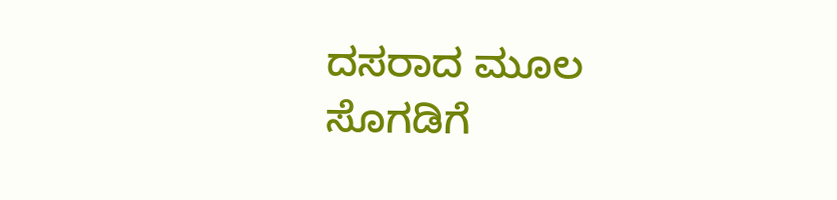ದಸರಾದ ಮೂಲ ಸೊಗಡಿಗೆ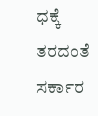ಧಕ್ಕೆ ತರದಂತೆ ಸರ್ಕಾರ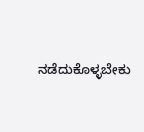ನಡೆದುಕೊಳ್ಳಬೇಕು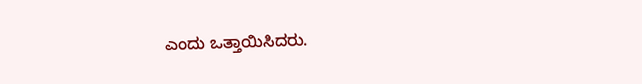ಎಂದು ಒತ್ತಾಯಿಸಿದರು.